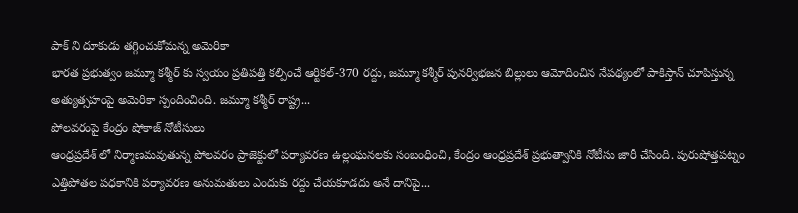పాక్ ని దూకుడు తగ్గించుకోమన్న అమెరికా
భారత ప్రభుత్వం జమ్మూ కశ్మీర్ కు స్వయం ప్రతిపత్తి కల్పించే ఆర్టికల్-370 రద్దు, జమ్మూ కశ్మీర్ పునర్విభజన బిల్లులు ఆమోదించిన నేపథ్యంలో పాకిస్తాన్ చూపిస్తున్న అత్యుత్సహంపై అమెరికా స్పందించింది. జమ్మూ కశ్మీర్ రాష్ట్ర...
పోలవరంపై కేంద్రం షోకాజ్ నోటీసులు
ఆంధ్రప్రదేశ్ లో నిర్మాణమవుతున్న పోలవరం ప్రాజెక్టులో పర్యావరణ ఉల్లంఘనలకు సంబంధించి, కేంద్రం ఆంధ్రప్రదేశ్ ప్రభుత్వానికి నోటీసు జారీ చేసింది. పురుషోత్తపట్నం ఎత్తిపోతల పధకానికి పర్యావరణ అనుమతులు ఎందుకు రద్దు చేయకూడదు అనే దానిపై...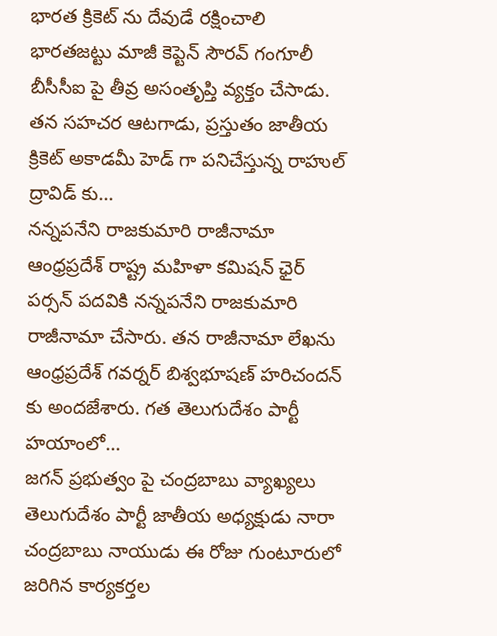భారత క్రికెట్ ను దేవుడే రక్షించాలి
భారతజట్టు మాజీ కెప్టెన్ సౌరవ్ గంగూలీ బీసీసీఐ పై తీవ్ర అసంతృప్తి వ్యక్తం చేసాడు. తన సహచర ఆటగాడు, ప్రస్తుతం జాతీయ క్రికెట్ అకాడమీ హెడ్ గా పనిచేస్తున్న రాహుల్ ద్రావిడ్ కు...
నన్నపనేని రాజకుమారి రాజీనామా
ఆంధ్రప్రదేశ్ రాష్ట్ర మహిళా కమిషన్ ఛైర్ పర్సన్ పదవికి నన్నపనేని రాజకుమారి రాజీనామా చేసారు. తన రాజీనామా లేఖను ఆంధ్రప్రదేశ్ గవర్నర్ బిశ్వభూషణ్ హరిచందన్ కు అందజేశారు. గత తెలుగుదేశం పార్టీ హయాంలో...
జగన్ ప్రభుత్వం పై చంద్రబాబు వ్యాఖ్యలు
తెలుగుదేశం పార్టీ జాతీయ అధ్యక్షుడు నారా చంద్రబాబు నాయుడు ఈ రోజు గుంటూరులో జరిగిన కార్యకర్తల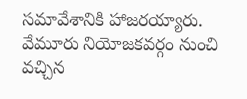సమావేశానికి హాజరయ్యారు. వేమూరు నియోజకవర్గం నుంచి వచ్చిన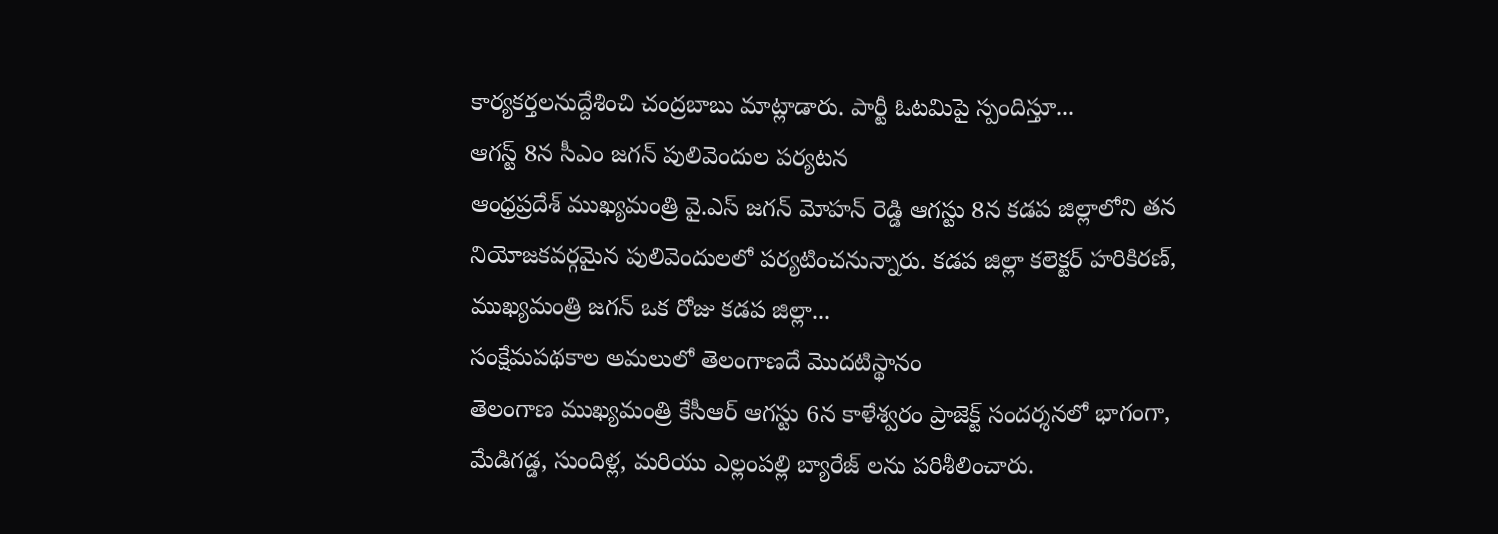కార్యకర్తలనుద్దేశించి చంద్రబాబు మాట్లాడారు. పార్టీ ఓటమిపై స్పందిస్తూ...
ఆగస్ట్ 8న సీఎం జగన్ పులివెందుల పర్యటన
ఆంధ్రప్రదేశ్ ముఖ్యమంత్రి వై.ఎస్ జగన్ మోహన్ రెడ్డి ఆగస్టు 8న కడప జిల్లాలోని తన నియోజకవర్గమైన పులివెందులలో పర్యటించనున్నారు. కడప జిల్లా కలెక్టర్ హరికిరణ్, ముఖ్యమంత్రి జగన్ ఒక రోజు కడప జిల్లా...
సంక్షేమపథకాల అమలులో తెలంగాణదే మొదటిస్థానం
తెలంగాణ ముఖ్యమంత్రి కేసీఆర్ ఆగస్టు 6న కాళేశ్వరం ప్రాజెక్ట్ సందర్శనలో భాగంగా, మేడిగడ్డ, సుందిళ్ల, మరియు ఎల్లంపల్లి బ్యారేజ్ లను పరిశీలించారు.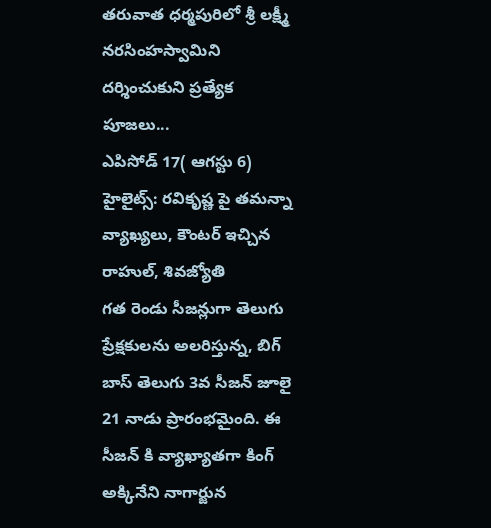తరువాత ధర్మపురిలో శ్రీ లక్ష్మీ నరసింహస్వామిని దర్శించుకుని ప్రత్యేక పూజలు...
ఎపిసోడ్ 17( ఆగస్టు 6) హైలైట్స్: రవికృష్ణ పై తమన్నా వ్యాఖ్యలు, కౌంటర్ ఇచ్చిన రాహుల్, శివజ్యోతి
గత రెండు సీజన్లుగా తెలుగు ప్రేక్షకులను అలరిస్తున్న, బిగ్ బాస్ తెలుగు 3వ సీజన్ జూలై 21 నాడు ప్రారంభమైంది. ఈ సీజన్ కి వ్యాఖ్యాతగా కింగ్ అక్కినేని నాగార్జున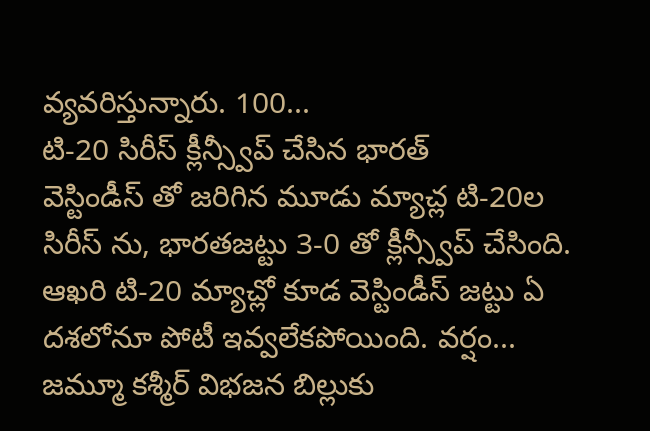వ్యవరిస్తున్నారు. 100...
టి-20 సిరీస్ క్లీన్స్వీప్ చేసిన భారత్
వెస్టిండీస్ తో జరిగిన మూడు మ్యాచ్ల టి-20ల సిరీస్ ను, భారతజట్టు 3-0 తో క్లీన్స్వీప్ చేసింది. ఆఖరి టి-20 మ్యాచ్లో కూడ వెస్టిండీస్ జట్టు ఏ దశలోనూ పోటీ ఇవ్వలేకపోయింది. వర్షం...
జమ్మూ కశ్మీర్ విభజన బిల్లుకు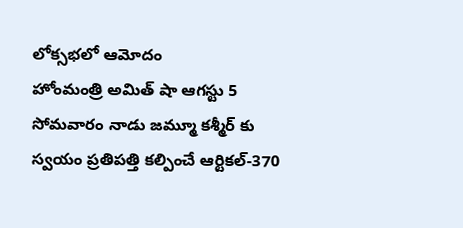లోక్సభలో ఆమోదం
హోంమంత్రి అమిత్ షా ఆగస్టు 5 సోమవారం నాడు జమ్మూ కశ్మీర్ కు స్వయం ప్రతిపత్తి కల్పించే ఆర్టికల్-370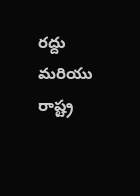రద్దు మరియు రాష్ట్ర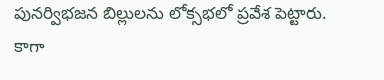పునర్విభజన బిల్లులను లోక్సభలో ప్రవేశ పెట్టారు. కాగా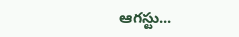ఆగస్టు...